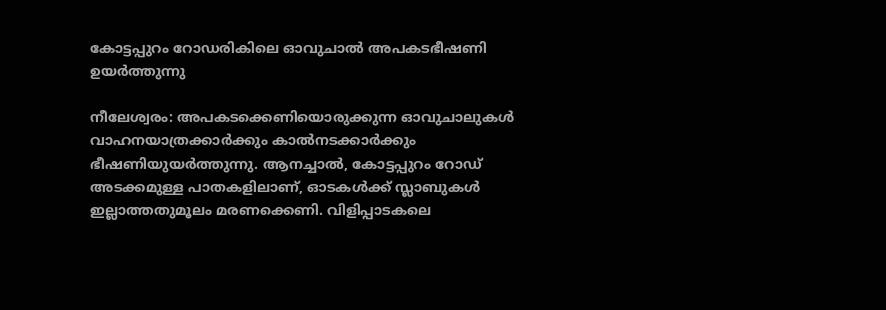കോട്ടപ്പുറം റോഡരികിലെ ഓവുചാൽ അപകടഭീഷണി ഉയർത്തുന്നു

നീലേശ്വരം: അപകടക്കെണിയൊരുക്കുന്ന ഓവുചാലുകള്‍ വാഹനയാത്രക്കാർക്കും കാല്‍നടക്കാർക്കും ഭീഷണിയുയർത്തുന്നു. ആനച്ചാൽ, കോട്ടപ്പുറം റോഡ് അടക്കമുള്ള പാതകളിലാണ്, ഓടകള്‍ക്ക് സ്ലാബുകൾ ഇല്ലാത്തതുമൂലം മരണക്കെണി. വിളിപ്പാടകലെ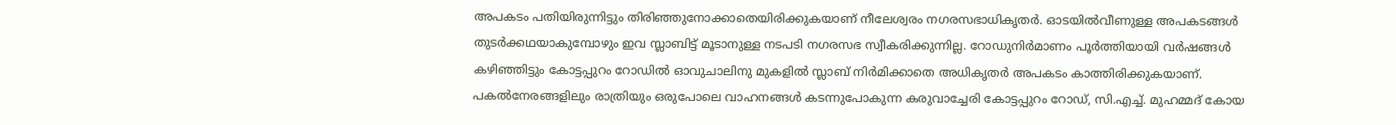അപകടം പതിയിരുന്നിട്ടും തിരിഞ്ഞുനോക്കാതെയിരിക്കുകയാണ് നീലേശ്വരം നഗരസഭാധികൃതര്‍. ഓടയില്‍വീണുള്ള അപകടങ്ങള്‍ തുടര്‍ക്കഥയാകുമ്പോഴും ഇവ സ്ലാബിട്ട് മൂടാനുള്ള നടപടി നഗരസഭ സ്വീകരിക്കുന്നില്ല. റോഡുനിര്‍മാണം പൂര്‍ത്തിയായി വര്‍ഷങ്ങള്‍ കഴിഞ്ഞിട്ടും കോട്ടപ്പുറം റോഡിൽ ഓവുചാലിനു മുകളില്‍ സ്ലാബ് നിർമിക്കാതെ അധികൃതര്‍ അപകടം കാത്തിരിക്കുകയാണ്. പകല്‍നേരങ്ങളിലും രാത്രിയും ഒരുപോലെ വാഹനങ്ങള്‍ കടന്നുപോകുന്ന കരുവാച്ചേരി കോട്ടപ്പുറം റോഡ്, സി.എച്ച്. മുഹമ്മദ് കോയ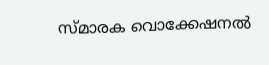സ്മാരക വൊക്കേഷനല്‍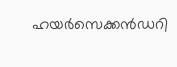ഹയര്‍സെക്കന്‍ഡറി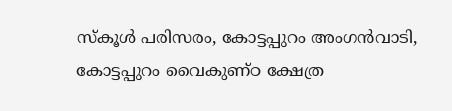സ്‌കൂള്‍ പരിസരം, കോട്ടപ്പുറം അംഗൻവാടി, കോട്ടപ്പുറം വൈകുണ്ഠ ക്ഷേത്ര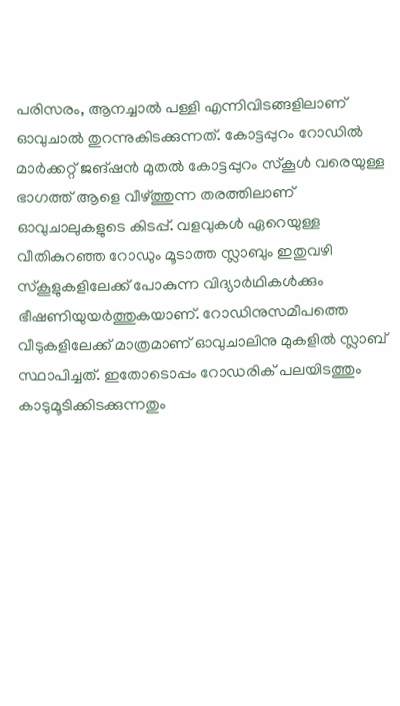പരിസരം, ആനച്ചാല്‍ പള്ളി എന്നിവിടങ്ങളിലാണ് ഓവുചാൽ തുറന്നുകിടക്കുന്നത്. കോട്ടപ്പുറം റോഡില്‍ മാര്‍ക്കറ്റ് ജങ്ഷന്‍ മുതല്‍ കോട്ടപ്പുറം സ്‌കൂള്‍ വരെയുള്ള ഭാഗത്ത് ആളെ വീഴ്ത്തുന്ന തരത്തിലാണ് ഓവുചാലുകളുടെ കിടപ്പ്. വളവുകള്‍ ഏറെയുള്ള വീതികുറഞ്ഞ റോഡും മൂടാത്ത സ്ലാബും ഇതുവഴി സ്‌കൂളുകളിലേക്ക് പോകുന്ന വിദ്യാർഥികള്‍ക്കും ഭീഷണിയുയര്‍ത്തുകയാണ്. റോഡിനുസമീപത്തെ വീടുകളിലേക്ക് മാത്രമാണ് ഓവുചാലിനു മുകളില്‍ സ്ലാബ് സ്ഥാപിച്ചത്. ഇതോടൊപ്പം റോഡരിക് പലയിടത്തും കാടുമൂടിക്കിടക്കുന്നതും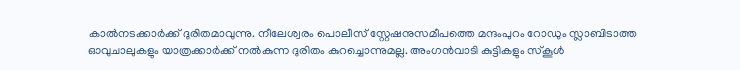കാല്‍നടക്കാര്‍ക്ക് ദുരിതമാവുന്നു. നീലേശ്വരം പൊലീസ് സ്റ്റേഷനുസമീപത്തെ മന്ദംപുറം റോഡും സ്ലാബിടാത്ത ഓവുചാലുകളും യാത്രക്കാര്‍ക്ക് നല്‍കുന്ന ദുരിതം കുറച്ചൊന്നുമല്ല. അംഗൻവാടി കുട്ടികളും സ്‌കൂള്‍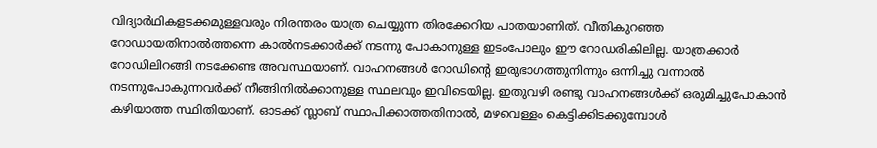വിദ്യാര്‍ഥികളടക്കമുള്ളവരും നിരന്തരം യാത്ര ചെയ്യുന്ന തിരക്കേറിയ പാതയാണിത്. വീതികുറഞ്ഞ റോഡായതിനാല്‍ത്തന്നെ കാല്‍നടക്കാര്‍ക്ക് നടന്നു പോകാനുള്ള ഇടംപോലും ഈ റോഡരികിലില്ല. യാത്രക്കാര്‍ റോഡിലിറങ്ങി നടക്കേണ്ട അവസ്ഥയാണ്. വാഹനങ്ങള്‍ റോഡിന്റെ ഇരുഭാഗത്തുനിന്നും ഒന്നിച്ചു വന്നാല്‍ നടന്നുപോകുന്നവർക്ക് നീങ്ങിനില്‍ക്കാനുള്ള സ്ഥലവും ഇവിടെയില്ല. ഇതുവഴി രണ്ടു വാഹനങ്ങള്‍ക്ക് ഒരുമിച്ചുപോകാന്‍ കഴിയാത്ത സ്ഥിതിയാണ്. ഓടക്ക് സ്ലാബ് സ്ഥാപിക്കാത്തതിനാല്‍, മഴവെള്ളം കെട്ടിക്കിടക്കുമ്പോൾ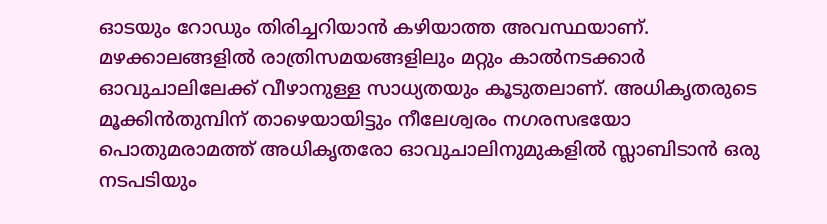ഓടയും റോഡും തിരിച്ചറിയാന്‍ കഴിയാത്ത അവസ്ഥയാണ്. മഴക്കാലങ്ങളില്‍ രാത്രിസമയങ്ങളിലും മറ്റും കാല്‍നടക്കാര്‍ ഓവുചാലിലേക്ക് വീഴാനുള്ള സാധ്യതയും കൂടുതലാണ്. അധികൃതരുടെ മൂക്കിന്‍തുമ്പിന് താഴെയായിട്ടും നീലേശ്വരം നഗരസഭയോ പൊതുമരാമത്ത് അധികൃതരോ ഓവുചാലിനുമുകളിൽ സ്ലാബിടാൻ ഒരു നടപടിയും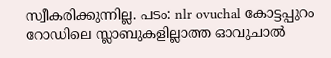സ്വീകരിക്കുന്നില്ല. പടം: nlr ovuchal കോട്ടപ്പുറം റോഡിലെ സ്ലാബുകളില്ലാത്ത ഓവുചാൽ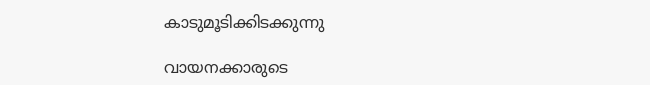കാടുമൂടിക്കിടക്കുന്നു

വായനക്കാരുടെ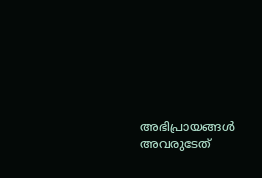അഭിപ്രായങ്ങള്‍ അവരുടേത്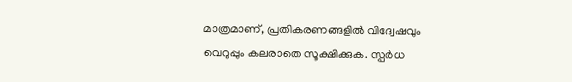മാത്രമാണ്, പ്രതികരണങ്ങളിൽ വിദ്വേഷവും വെറുപ്പും കലരാതെ സൂക്ഷിക്കുക. സ്പർധ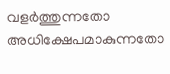വളർത്തുന്നതോ അധിക്ഷേപമാകുന്നതോ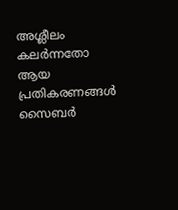അശ്ലീലം കലർന്നതോ ആയ പ്രതികരണങ്ങൾ സൈബർ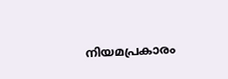നിയമപ്രകാരം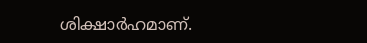ശിക്ഷാർഹമാണ്.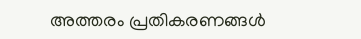അത്തരം പ്രതികരണങ്ങൾ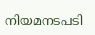നിയമനടപടി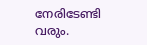നേരിടേണ്ടി വരും.